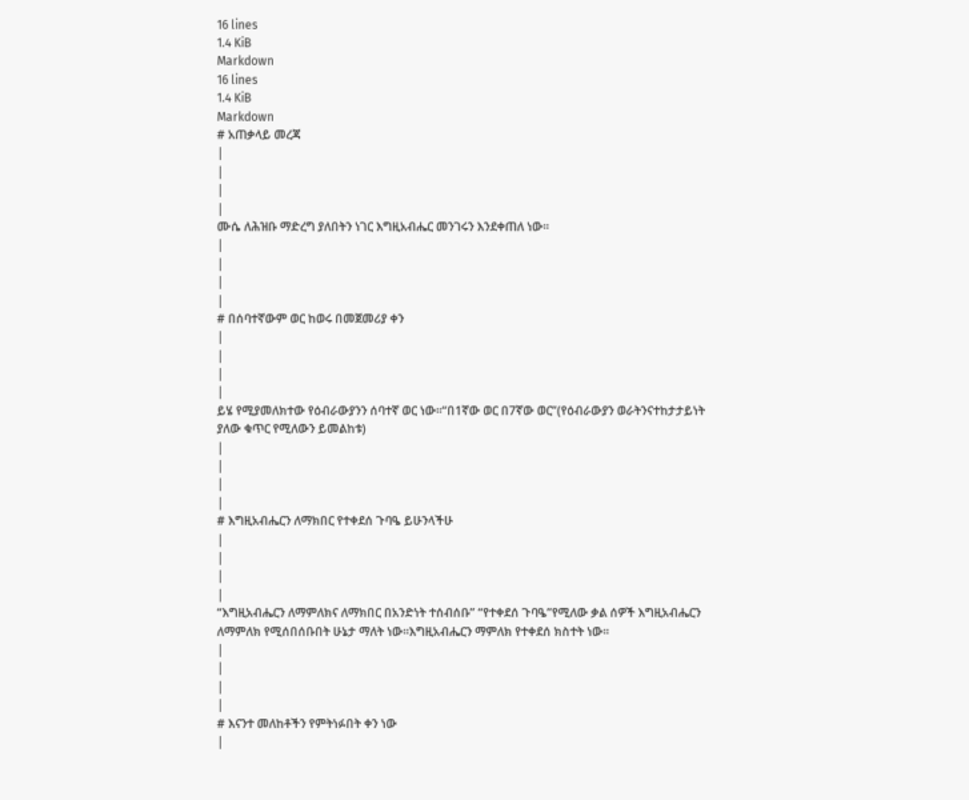16 lines
1.4 KiB
Markdown
16 lines
1.4 KiB
Markdown
# አጠቃላይ መረጃ
|
|
|
|
ሙሴ ለሕዝቡ ማድረግ ያለበትን ነገር እግዚአብሔር መንገሩን እንደቀጠለ ነው፡፡
|
|
|
|
# በሰባተኛውም ወር ከወሩ በመጀመሪያ ቀን
|
|
|
|
ይሄ የሚያመለክተው የዕብራውያንን ሰባተኛ ወር ነው፡፡“በ1ኛው ወር በ7ኛው ወር”(የዕብራውያን ወራትንናተከታታይነት ያለው ቁጥር የሚለውን ይመልከቱ)
|
|
|
|
# እግዚአብሔርን ለማክበር የተቀደሰ ጉባዔ ይሁንላችሁ
|
|
|
|
“እግዚአብሔርን ለማምለክና ለማክበር በአንድነት ተሰብሰቡ” “የተቀደሰ ጉባዔ”የሚለው ቃል ሰዎች እግዚአብሔርን ለማምለክ የሚሰበሰቡበት ሁኔታ ማለት ነው፡፡እግዚአብሔርን ማምለክ የተቀደሰ ክስተት ነው፡፡
|
|
|
|
# እናንተ መለከቶችን የምትነፉበት ቀን ነው
|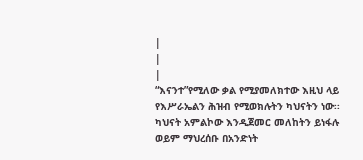|
|
|
“እናንተ”የሚለው ቃል የሚያመለክተው እዚህ ላይ የእሥራኤልን ሕዝብ የሚወክሉትን ካህናትን ነው፡፡ካህናት አምልኮው እንዲጀመር መለከትን ይነፋሉ ወይም ማህረሰቡ በአንድነት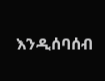እንዲሰባሰብ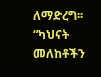ለማድረግ፡፡“ካህናት መለከቶችን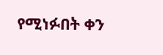የሚነፉበት ቀን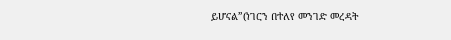ይሆናል”(ነገርን በተለየ መንገድ መረዳት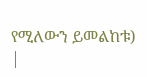የሚለውን ይመልከቱ)
|